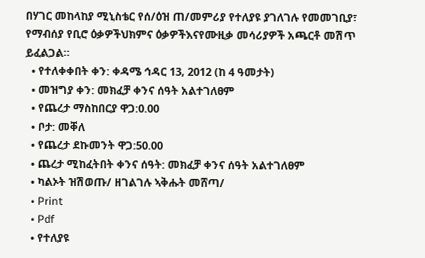በሃገር መከላከያ ሚኒስቴር የሰ/ዕዝ ጠ/መምሪያ የተለያዩ ያገለገሉ የመመገቢያ፣ የማብሰያ የቢሮ ዕቃዎችህክምና ዕቃዎችእናየሙዚቃ መሳሪያዎች አጫርቶ መሽጥ ይፈልጋል።
  • የተለቀቀበት ቀን: ቀዳሜ ኅዳር 13, 2012 (ከ 4 ዓመታት)
  • መዝግያ ቀን: መክፈቻ ቀንና ሰዓት አልተገለፀም
  • የጨረታ ማስከበርያ ዋጋ:0.00
  • ቦታ: መቐለ
  • የጨረታ ደኩመንት ዋጋ:50.00
  • ጨረታ ሚከፈትበት ቀንና ሰዓት: መክፈቻ ቀንና ሰዓት አልተገለፀም
  • ካልኦት ዝሽወጡ/ ዘገልገሉ ኣቅሑት መሸጣ/
  • Print
  • Pdf
  • የተለያዩ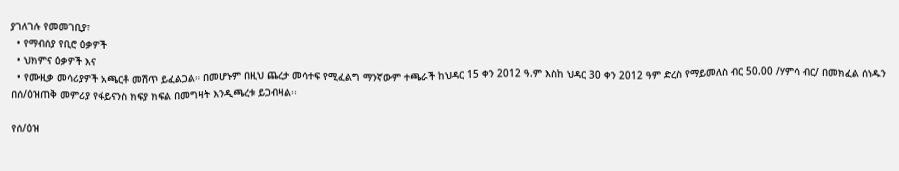ያገለገሉ የመመገቢያ፣
  • የማብሰያ የቢሮ ዕቃዎች
  • ህክምና ዕቃዎች እና
  • የሙዚቃ መሳሪያዎች አጫርቶ መሽጥ ይፈልጋል። በመሆኑም በዚህ ጨረታ መሳተፍ የሚፈልግ ማንኛውም ተጫራች ከህዳር 15 ቀን 2012 ዓ.ም እስከ ህዳር 30 ቀን 2012 ዓም ድረስ የማይመለስ ብር 50.00 /ሃምሳ ብር/ በመክፈል ሰነዱን በሰ/ዕዝጠቅ መምሪያ የፋይናንስ ክፍያ ክፍል በመግዛት እንዲጫረቱ ይጋብዛል፡፡

የሰ/ዕዝ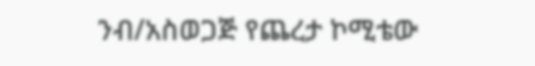ንብ/አስወጋጅ የጨረታ ኮሚቴው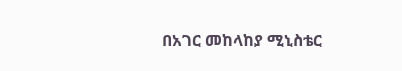በአገር መከላከያ ሚኒስቴር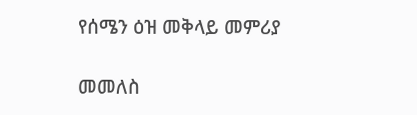የሰሜን ዕዝ መቅላይ መምሪያ

መመለስ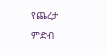የጨረታ ምድብ